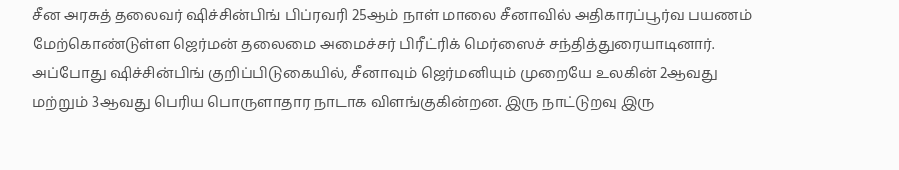சீன அரசுத் தலைவர் ஷிச்சின்பிங் பிப்ரவரி 25ஆம் நாள் மாலை சீனாவில் அதிகாரப்பூர்வ பயணம் மேற்கொண்டுள்ள ஜெர்மன் தலைமை அமைச்சர் பிரீட்ரிக் மெர்ஸைச் சந்தித்துரையாடினார்.
அப்போது ஷிச்சின்பிங் குறிப்பிடுகையில், சீனாவும் ஜெர்மனியும் முறையே உலகின் 2ஆவது மற்றும் 3ஆவது பெரிய பொருளாதார நாடாக விளங்குகின்றன. இரு நாட்டுறவு இரு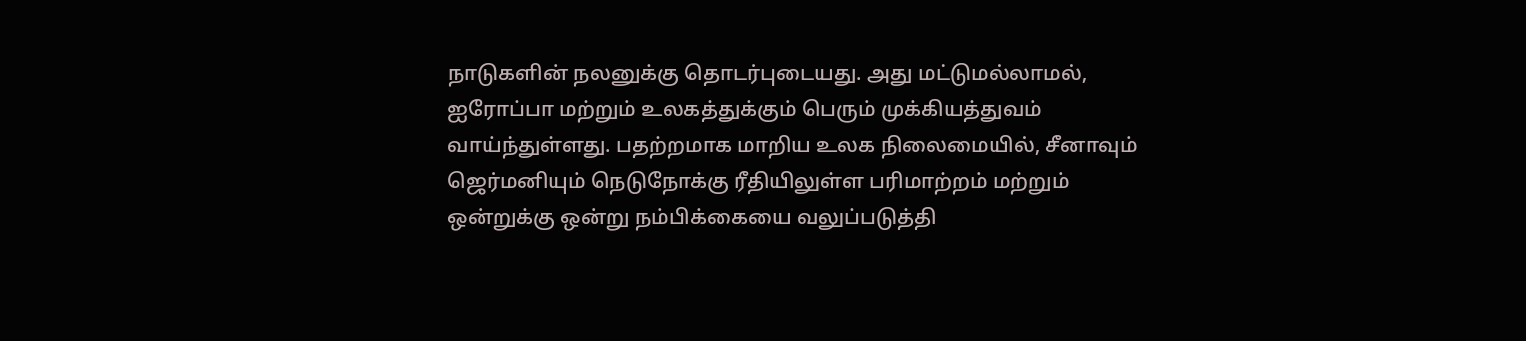நாடுகளின் நலனுக்கு தொடர்புடையது. அது மட்டுமல்லாமல், ஐரோப்பா மற்றும் உலகத்துக்கும் பெரும் முக்கியத்துவம் வாய்ந்துள்ளது. பதற்றமாக மாறிய உலக நிலைமையில், சீனாவும் ஜெர்மனியும் நெடுநோக்கு ரீதியிலுள்ள பரிமாற்றம் மற்றும் ஒன்றுக்கு ஒன்று நம்பிக்கையை வலுப்படுத்தி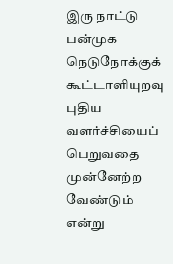இரு நாட்டு பன்முக நெடுநோக்குக் கூட்டாளியுறவு புதிய வளர்ச்சியைப் பெறுவதை முன்னேற்ற வேண்டும் என்று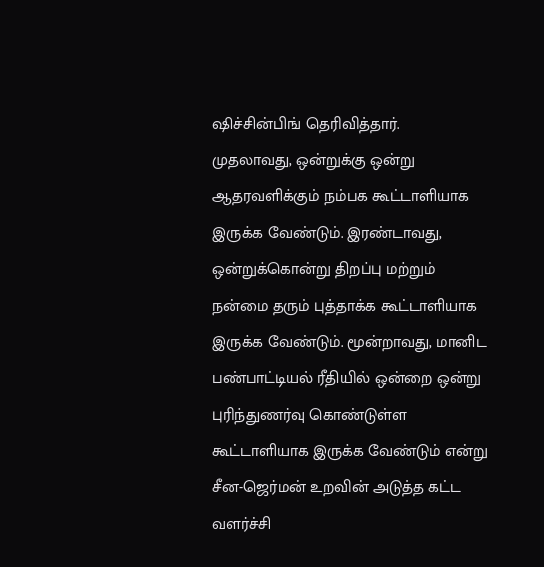ஷிச்சின்பிங் தெரிவித்தார்.
முதலாவது, ஒன்றுக்கு ஒன்று ஆதரவளிக்கும் நம்பக கூட்டாளியாக இருக்க வேண்டும். இரண்டாவது, ஒன்றுக்கொன்று திறப்பு மற்றும் நன்மை தரும் புத்தாக்க கூட்டாளியாக இருக்க வேண்டும். மூன்றாவது, மானிட பண்பாட்டியல் ரீதியில் ஒன்றை ஒன்று புரிந்துணர்வு கொண்டுள்ள கூட்டாளியாக இருக்க வேண்டும் என்று சீன-ஜெர்மன் உறவின் அடுத்த கட்ட வளர்ச்சி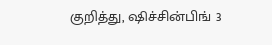குறித்து, ஷிச்சின்பிங் 3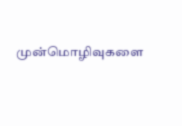முன்மொழிவுகளை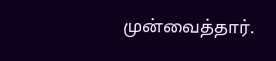முன்வைத்தார்.